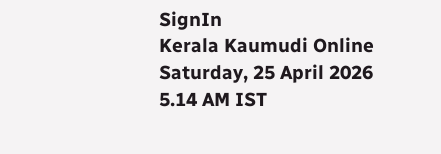SignIn
Kerala Kaumudi Online
Saturday, 25 April 2026 5.14 AM IST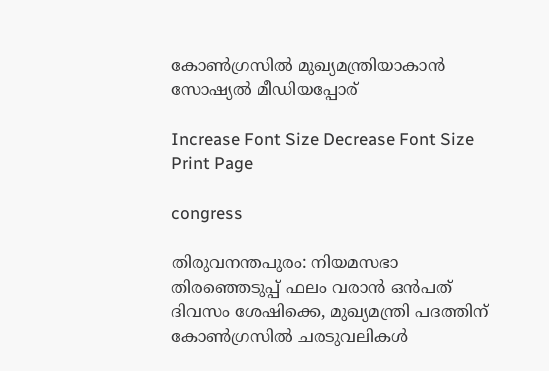കോൺഗ്രസിൽ മുഖ്യമന്ത്രിയാകാൻ സോഷ്യൽ മീഡിയപ്പോര്

Increase Font Size Decrease Font Size Print Page

congress

തിരുവനന്തപുരം: നിയമസഭാ തിരഞ്ഞെടുപ്പ് ഫലം വരാൻ ഒൻപത് ദിവസം ശേഷിക്കെ, മുഖ്യമന്ത്രി പദത്തിന് കോൺഗ്രസിൽ ചരടുവലികൾ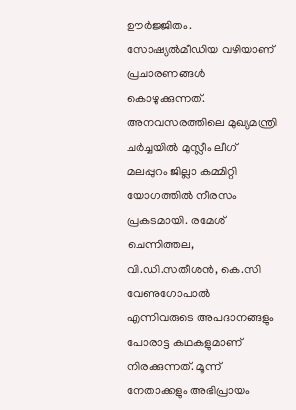ഊർജ്ജിതം. സോഷ്യൽമീഡിയ വഴിയാണ് പ്രചാരണങ്ങൾ കൊഴുക്കുന്നത്. അനവസരത്തിലെ മുഖ്യമന്ത്രി ചർച്ചയിൽ മുസ്ലീം ലീഗ് മലപ്പുറം ജില്ലാ കമ്മിറ്റി യോഗത്തിൽ നീരസം പ്രകടമായി. രമേശ് ചെന്നിത്തല, വി.ഡി.സതീശൻ, കെ.സി വേണുഗോപാൽ എന്നിവരുടെ അപദാനങ്ങളും പോരാട്ട കഥകളുമാണ് നിരക്കുന്നത്. മൂന്ന് നേതാക്കളും അഭിപ്രായം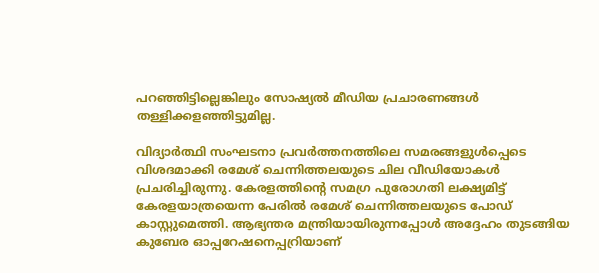പറഞ്ഞിട്ടില്ലെങ്കിലും സോഷ്യൽ മീഡിയ പ്രചാരണങ്ങൾ തള്ളിക്കളഞ്ഞിട്ടുമില്ല.

വിദ്യാർത്ഥി സംഘടനാ പ്രവർത്തനത്തിലെ സമരങ്ങളുൾപ്പെടെ വിശദമാക്കി രമേശ് ചെന്നിത്തലയുടെ ചില വീഡിയോകൾ പ്രചരിച്ചിരുന്നു. കേരളത്തിന്റെ സമഗ്ര പുരോഗതി ലക്ഷ്യമിട്ട് കേരളയാത്രയെന്ന പേരിൽ രമേശ് ചെന്നിത്തലയുടെ പോഡ് കാസ്റ്റുമെത്തി. ആഭ്യന്തര മന്ത്രിയായിരുന്നപ്പോൾ അദ്ദേഹം തുടങ്ങിയ കുബേര ഓപ്പറേഷനെപ്പറ്രിയാണ്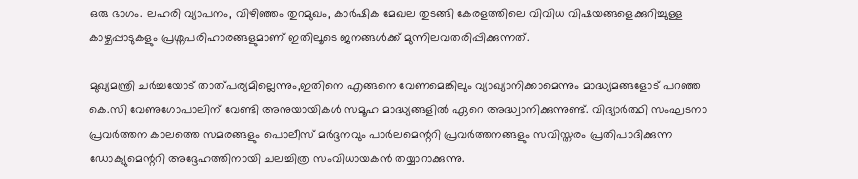ഒരു ഭാഗം. ലഹരി വ്യാപനം, വിഴിഞ്ഞം തുറമുഖം, കാർഷിക മേഖല തുടങ്ങി കേരളത്തിലെ വിവിധ വിഷയങ്ങളെക്കുറിച്ചുള്ള കാഴ്ചപ്പാടുകളും പ്രശ്നപരിഹാരങ്ങളുമാണ് ഇതിലൂടെ ജനങ്ങൾക്ക് മുന്നിലവതരിപ്പിക്കുന്നത്.

മുഖ്യമന്ത്രി ചർച്ചയോട് താത്പര്യമില്ലെന്നും,ഇതിനെ എങ്ങനെ വേണമെങ്കിലും വ്യാഖ്യാനിക്കാമെന്നും മാദ്ധ്യമങ്ങളോട് പറഞ്ഞ കെ.സി വേണുഗോപാലിന് വേണ്ടി അനുയായികൾ സമൂഹ മാദ്ധ്യങ്ങളിൽ ഏറെ അദ്ധ്വാനിക്കുന്നുണ്ട്. വിദ്യാർത്ഥി സംഘടനാ പ്രവർത്തന കാലത്തെ സമരങ്ങളും പൊലീസ് മർദ്ദനവും പാർലമെന്ററി പ്രവർത്തനങ്ങളും സവിസ്തരം പ്രതിപാദിക്കുന്ന ഡോക്യുമെന്ററി അദ്ദേഹത്തിനായി ചലച്ചിത്ര സംവിധായകൻ തയ്യാറാക്കുന്നു.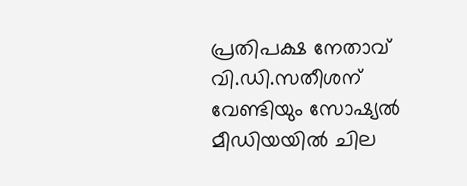പ്രതിപക്ഷ നേതാവ് വി.ഡി.സതീശന് വേണ്ടിയും സോഷ്യൽ മീഡിയയിൽ ചില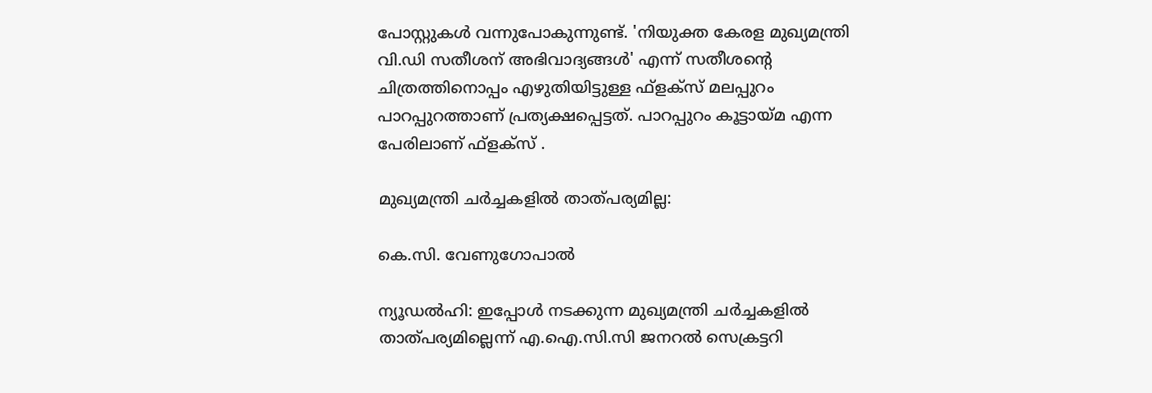പോസ്റ്റുകൾ വന്നുപോകുന്നുണ്ട്. 'നിയുക്ത കേരള മുഖ്യമന്ത്രി വി.ഡി സതീശന് അഭിവാദ്യങ്ങൾ' എന്ന് സതീശന്റെ ചിത്രത്തിനൊപ്പം എഴുതിയിട്ടുള്ള ഫ്ളക്സ് മലപ്പുറം പാറപ്പുറത്താണ് പ്രത്യക്ഷപ്പെട്ടത്. പാറപ്പുറം കൂട്ടായ്മ എന്ന പേരിലാണ് ഫ്ളക്സ് .

മുഖ്യമന്ത്രി ചർച്ചകളിൽ താത്പര്യമില്ല:

കെ.സി. വേണുഗോപാൽ

ന്യൂഡൽഹി: ഇപ്പോൾ നടക്കുന്ന മുഖ്യമന്ത്രി ചർച്ചകളിൽ താത്‌പര്യമില്ലെന്ന് എ.ഐ.സി.സി ജനറൽ സെക്രട്ടറി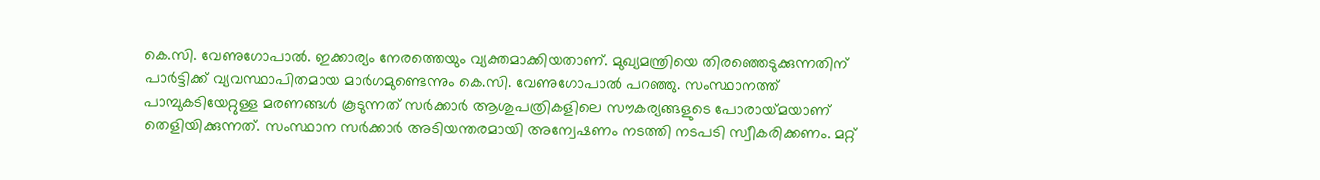കെ.സി. വേണുഗോപാൽ. ഇക്കാര്യം നേരത്തെയും വ്യക്തമാക്കിയതാണ്. മുഖ്യമന്ത്രിയെ തിരഞ്ഞെടുക്കുന്നതിന് പാർട്ടിക്ക് വ്യവസ്ഥാപിതമായ മാർഗമുണ്ടെന്നും കെ.സി. വേണുഗോപാൽ പറഞ്ഞു. സംസ്ഥാനത്ത് പാമ്പുകടിയേറ്റുള്ള മരണങ്ങൾ കൂടുന്നത് സർക്കാർ ആശുപത്രികളിലെ സൗകര്യങ്ങളുടെ പോരായ്‌മയാണ് തെളിയിക്കുന്നത്. സംസ്ഥാന സർക്കാർ അടിയന്തരമായി അന്വേഷണം നടത്തി നടപടി സ്വീകരിക്കണം. മറ്റ്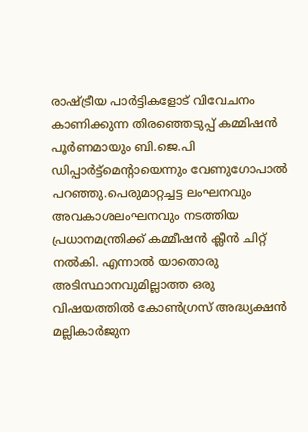രാഷ്‌ട്രീയ പാർട്ടികളോട് വിവേചനം കാണിക്കുന്ന തിരഞ്ഞെടുപ്പ് കമ്മിഷൻ പൂർണമായും ബി.ജെ.പി ഡിപ്പാർട്ട്മെന്റായെന്നും വേണുഗോപാൽ പറഞ്ഞു.പെരുമാറ്റച്ചട്ട ലംഘനവും അവകാശലംഘനവും നടത്തിയ പ്രധാനമന്ത്രിക്ക് കമ്മീഷൻ ക്ലീന്‍ ചിറ്റ് നൽകി. എന്നാൽ യാതൊരു അടിസ്ഥാനവുമില്ലാത്ത ഒരു വിഷയത്തിൽ കോൺഗ്രസ് അദ്ധ്യക്ഷൻ മല്ലികാർജുന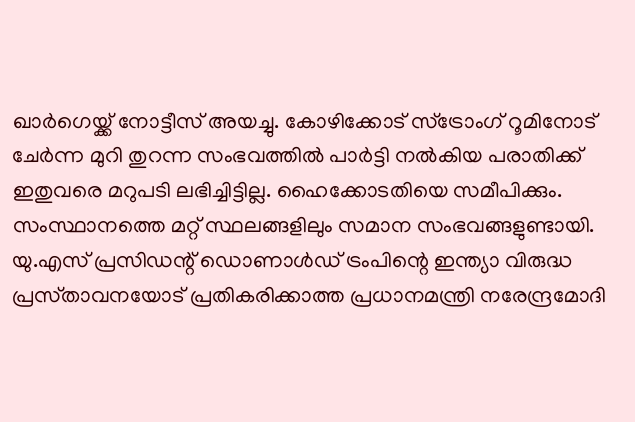ഖാർഗെയ്ക്ക് നോട്ടീസ് അയച്ചു. കോഴിക്കോട് സ്‌ട്രോംഗ് റൂമിനോട് ചേർന്ന മുറി തുറന്ന സംഭവത്തിൽ പാർട്ടി നൽകിയ പരാതിക്ക് ഇതുവരെ മറുപടി ലഭിച്ചിട്ടില്ല. ഹൈക്കോടതിയെ സമീപിക്കും. സംസ്ഥാനത്തെ മറ്റ് സ്ഥലങ്ങളിലും സമാന സംഭവങ്ങളുണ്ടായി. യു.എസ് പ്രസിഡന്റ് ഡൊണാൾഡ് ട്രംപിന്റെ ഇന്ത്യാ വിരുദ്ധ പ്രസ്‌താവനയോട് പ്രതികരിക്കാത്ത പ്രധാനമന്ത്രി നരേന്ദ്രമോദി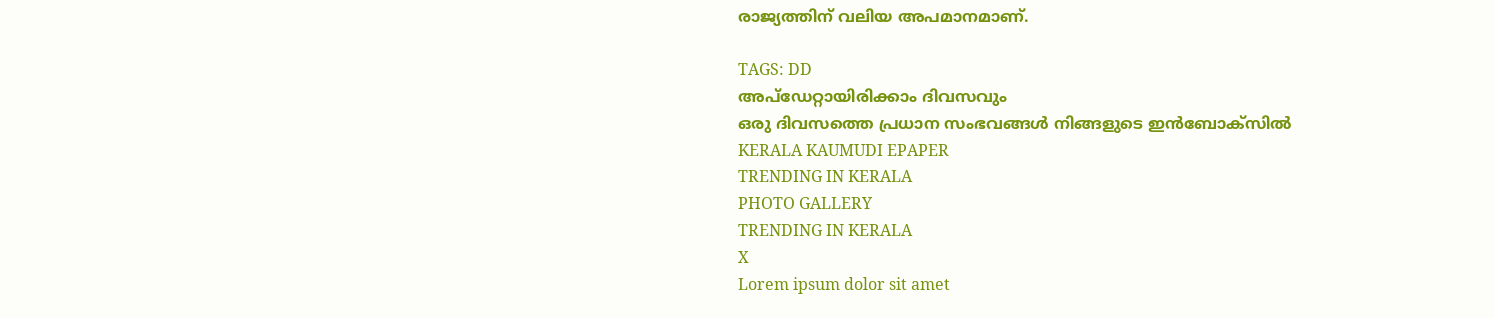രാജ്യത്തിന് വലിയ അപമാനമാണ്.

TAGS: DD
അപ്ഡേറ്റായിരിക്കാം ദിവസവും
ഒരു ദിവസത്തെ പ്രധാന സംഭവങ്ങൾ നിങ്ങളുടെ ഇൻബോക്സിൽ
KERALA KAUMUDI EPAPER
TRENDING IN KERALA
PHOTO GALLERY
TRENDING IN KERALA
X
Lorem ipsum dolor sit amet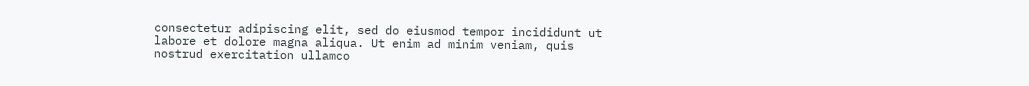consectetur adipiscing elit, sed do eiusmod tempor incididunt ut labore et dolore magna aliqua. Ut enim ad minim veniam, quis nostrud exercitation ullamco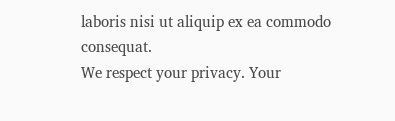laboris nisi ut aliquip ex ea commodo consequat.
We respect your privacy. Your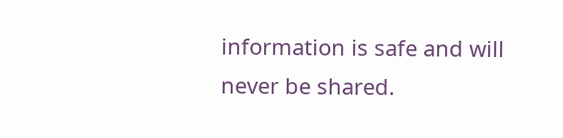information is safe and will never be shared.